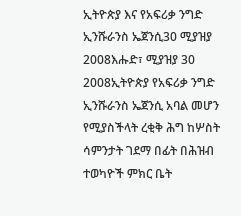ኢትዮጵያ እና የአፍሪቃ ንግድ ኢንሹራንስ ኤጀንሲ30 ሚያዝያ 2008እሑድ፣ ሚያዝያ 30 2008ኢትዮጵያ የአፍሪቃ ንግድ ኢንሹራንስ ኤጀንሲ አባል መሆን የሚያስችላት ረቂቅ ሕግ ከሦስት ሳምንታት ገደማ በፊት በሕዝብ ተወካዮች ምክር ቤት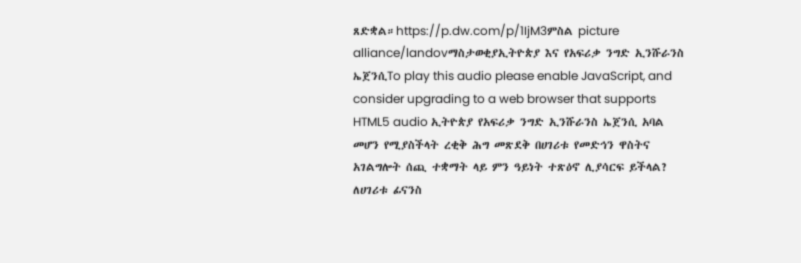ጸድቋል።https://p.dw.com/p/1IjM3ምስል picture alliance/landovማስታወቂያኢትዮጵያ እና የአፍሪቃ ንግድ ኢንሹራንስ ኤጀንሲTo play this audio please enable JavaScript, and consider upgrading to a web browser that supports HTML5 audio ኢትዮጵያ የአፍሪቃ ንግድ ኢንሹራንስ ኤጀንሲ አባል መሆን የሚያስችላት ረቂቅ ሕግ መጽደቅ በሀገሪቱ የመድኅን ዋስትና አገልግሎት ሰጪ ተቋማት ላይ ምን ዓይነት ተጽዕኖ ሊያሳርፍ ይችላል? ለሀገሪቱ ፊናንስ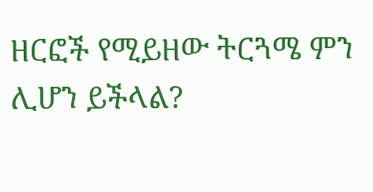ዘርፎች የሚይዘው ትርጓሜ ምን ሊሆን ይችላል?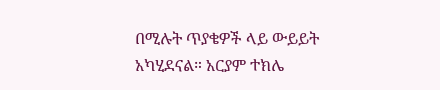በሚሉት ጥያቄዎች ላይ ውይይት አካሂደናል። አርያም ተክሌ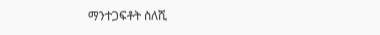ማንተጋፍቶት ስለሺ